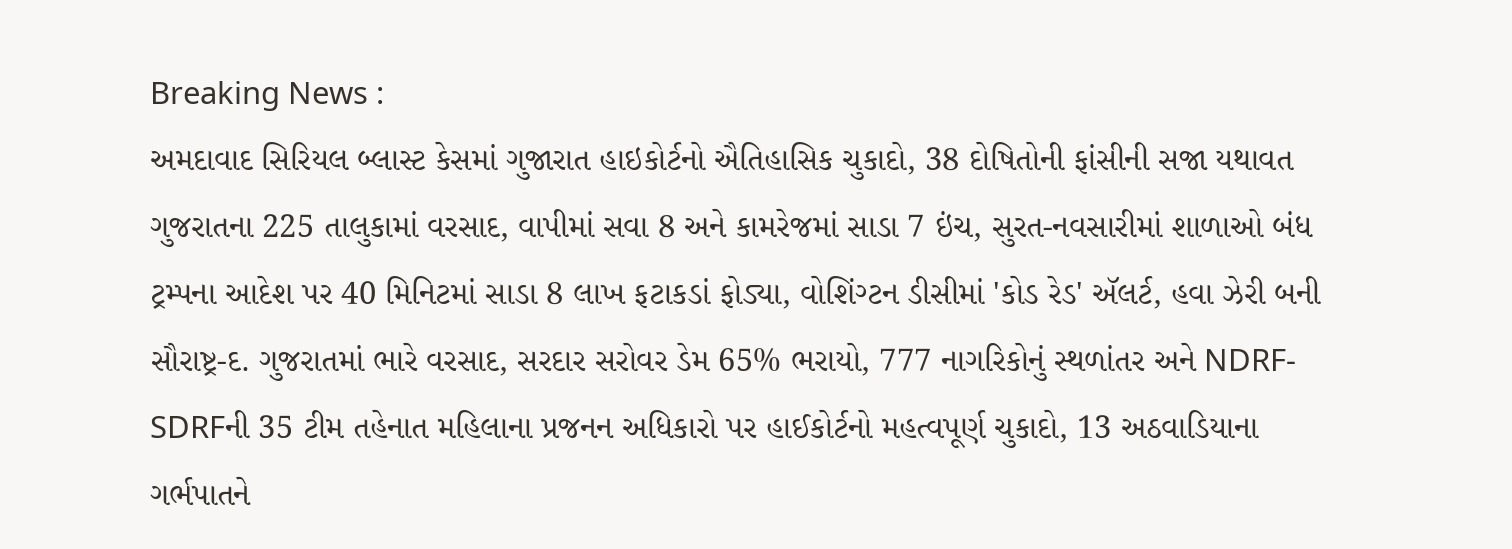Breaking News :
અમદાવાદ સિરિયલ બ્લાસ્ટ કેસમાં ગુજારાત હાઇકોર્ટનો ઐતિહાસિક ચુકાદો, 38 દોષિતોની ફાંસીની સજા યથાવત ગુજરાતના 225 તાલુકામાં વરસાદ, વાપીમાં સવા 8 અને કામરેજમાં સાડા 7 ઇંચ, સુરત-નવસારીમાં શાળાઓ બંધ ટ્રમ્પના આદેશ પર 40 મિનિટમાં સાડા 8 લાખ ફટાકડાં ફોડ્યા, વોશિંગ્ટન ડીસીમાં 'કોડ રેડ' ઍલર્ટ, હવા ઝેરી બની સૌરાષ્ટ્ર-દ. ગુજરાતમાં ભારે વરસાદ, સરદાર સરોવર ડેમ 65% ભરાયો, 777 નાગરિકોનું સ્થળાંતર અને NDRF-SDRFની 35 ટીમ તહેનાત મહિલાના પ્રજનન અધિકારો પર હાઈકોર્ટનો મહત્વપૂર્ણ ચુકાદો, 13 અઠવાડિયાના ગર્ભપાતને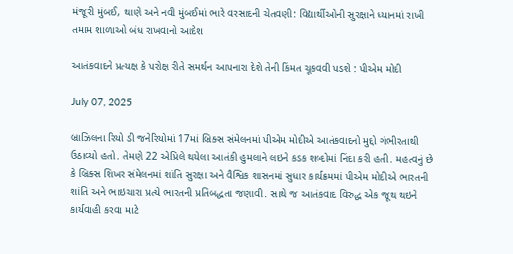મંજૂરી મુંબઈ, થાણે અને નવી મુંબઈમાં ભારે વરસાદની ચેતવણી: વિદ્યાર્થીઓની સુરક્ષાને ધ્યાનમાં રાખી તમામ શાળાઓ બંધ રાખવાનો આદેશ

આતંકવાદને પ્રત્યક્ષ કે પરોક્ષ રીતે સમર્થન આપનારા દેશે તેની કિંમત ચૂકવવી પડશે : પીએમ મોદી

July 07, 2025

બ્રાઝિલના રિયો ડી જનેરિયોમાં 17માં બ્રિક્સ સંમેલનમાં પીએમ મોદીએ આતંકવાદનો મુદ્દો ગંભીરતાથી ઉઠાવ્યો હતો. તેમણે 22 એપ્રિલે થયેલા આતંકી હુમલાને લઇને કડક શબ્દોમાં નિંદા કરી હતી. મહત્વનું છે કે બ્રિક્સ શિખર સંમેલનમાં શાંતિ સુરક્ષા અને વૈશ્વિક શાસનમાં સુધાર કાર્યક્રમમાં પીએમ મોદીએ ભારતની શાંતિ અને ભાઇચારા પ્રત્યે ભારતની પ્રતિબદ્ધતા જણાવી. સાથે જ આતંકવાદ વિરુદ્ધ એક જૂથ થઇને કાર્યવાહી કરવા માટે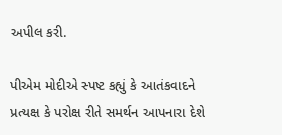અપીલ કરી.

પીએમ મોદીએ સ્પષ્ટ કહ્યું કે આતંકવાદને પ્રત્યક્ષ કે પરોક્ષ રીતે સમર્થન આપનારા દેશે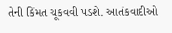તેની કિંમત ચૂકવવી પડશે. આતંકવાદીઓ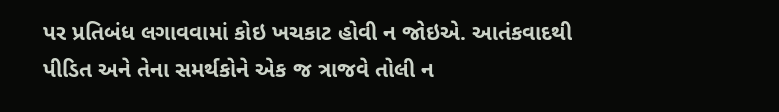પર પ્રતિબંધ લગાવવામાં કોઇ ખચકાટ હોવી ન જોઇએ. આતંકવાદથી પીડિત અને તેના સમર્થકોને એક જ ત્રાજવે તોલી ન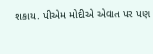શકાય. પીએમ મોદીએ એવાત પર પણ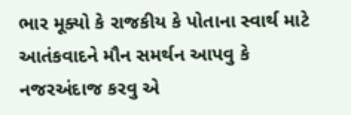ભાર મૂક્યો કે રાજકીય કે પોતાના સ્વાર્થ માટે આતંકવાદને મૌન સમર્થન આપવુ કે નજરઅંદાજ કરવુ એ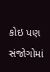કોઇ પણ સંજોગોમાં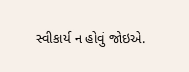સ્વીકાર્ય ન હોવું જોઇએ.